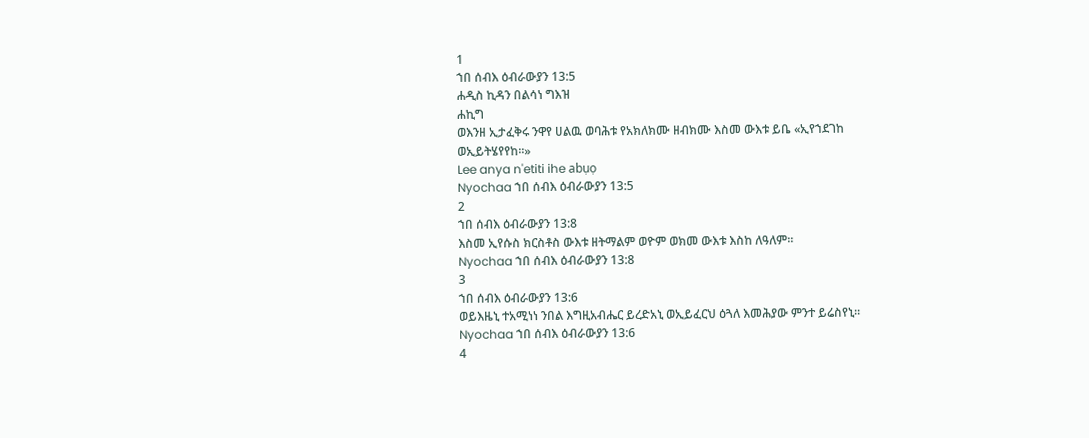1
ኀበ ሰብእ ዕብራውያን 13:5
ሐዲስ ኪዳን በልሳነ ግእዝ
ሐኪግ
ወእንዘ ኢታፈቅሩ ንዋየ ሀልዉ ወባሕቱ የአክለክሙ ዘብክሙ እስመ ውእቱ ይቤ «ኢየኀደገከ ወኢይትሄየየከ።»
Lee anya n'etiti ihe abụọ
Nyochaa ኀበ ሰብእ ዕብራውያን 13:5
2
ኀበ ሰብእ ዕብራውያን 13:8
እስመ ኢየሱስ ክርስቶስ ውእቱ ዘትማልም ወዮም ወክመ ውእቱ እስከ ለዓለም።
Nyochaa ኀበ ሰብእ ዕብራውያን 13:8
3
ኀበ ሰብእ ዕብራውያን 13:6
ወይእዜኒ ተአሚነነ ንበል እግዚአብሔር ይረድአኒ ወኢይፈርህ ዕጓለ እመሕያው ምንተ ይሬስየኒ።
Nyochaa ኀበ ሰብእ ዕብራውያን 13:6
4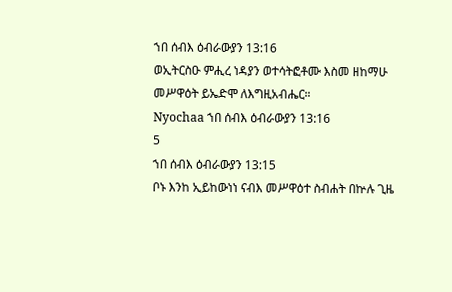ኀበ ሰብእ ዕብራውያን 13:16
ወኢትርስዑ ምሒረ ነዳያን ወተሳትፎቶሙ እስመ ዘከማሁ መሥዋዕት ይኤድሞ ለእግዚአብሔር።
Nyochaa ኀበ ሰብእ ዕብራውያን 13:16
5
ኀበ ሰብእ ዕብራውያን 13:15
ቦኑ እንከ ኢይከውነነ ናብእ መሥዋዕተ ስብሐት በኵሉ ጊዜ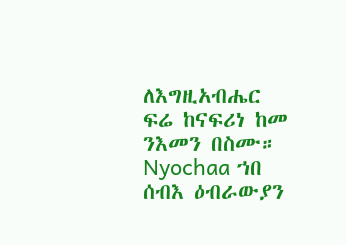ለእግዚአብሔር ፍሬ ከናፍሪነ ከመ ንእመን በስሙ።
Nyochaa ኀበ ሰብእ ዕብራውያን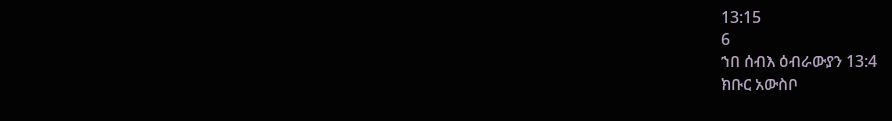13:15
6
ኀበ ሰብእ ዕብራውያን 13:4
ክቡር አውስቦ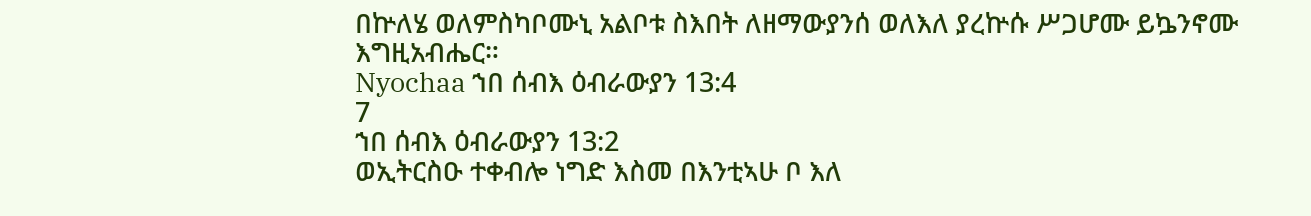በኵለሄ ወለምስካቦሙኒ አልቦቱ ስእበት ለዘማውያንሰ ወለእለ ያረኵሱ ሥጋሆሙ ይኴንኖሙ እግዚአብሔር።
Nyochaa ኀበ ሰብእ ዕብራውያን 13:4
7
ኀበ ሰብእ ዕብራውያን 13:2
ወኢትርስዑ ተቀብሎ ነግድ እስመ በእንቲኣሁ ቦ እለ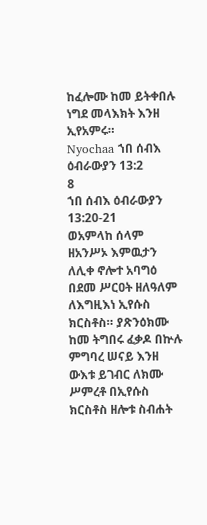ከፈሎሙ ከመ ይትቀበሉ ነግደ መላእክት እንዘ ኢየአምሩ።
Nyochaa ኀበ ሰብእ ዕብራውያን 13:2
8
ኀበ ሰብእ ዕብራውያን 13:20-21
ወአምላከ ሰላም ዘአንሥኦ እምዉታን ለሊቀ ኖሎተ አባግዕ በደመ ሥርዐት ዘለዓለም ለእግዚእነ ኢየሱስ ክርስቶስ። ያጽንዕክሙ ከመ ትግበሩ ፈቃዶ በኵሉ ምግባረ ሠናይ እንዘ ውእቱ ይገብር ለክሙ ሥምረቶ በኢየሱስ ክርስቶስ ዘሎቱ ስብሐት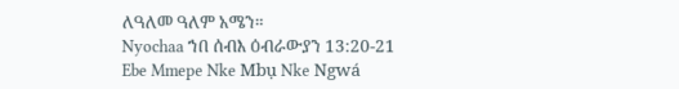ለዓለመ ዓለም አሜን።
Nyochaa ኀበ ሰብእ ዕብራውያን 13:20-21
Ebe Mmepe Nke Mbụ Nke Ngwá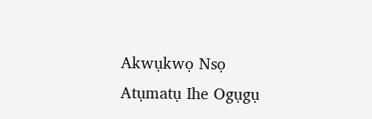Akwụkwọ Nsọ
Atụmatụ Ihe Ogụgụ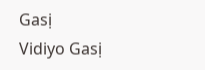Gasị
Vidiyo Gasị